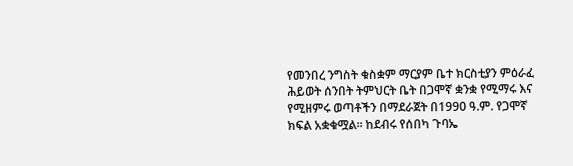የመንበረ ንግስት ቁስቋም ማርያም ቤተ ክርስቲያን ምዕራፈ ሕይወት ሰንበት ትምህርት ቤት በጋሞኛ ቋንቋ የሚማሩ እና የሚዘምሩ ወጣቶችን በማደራጀት በ1990 ዓ.ም. የጋሞኛ ክፍል አቋቁሟል፡፡ ከደብሩ የሰበካ ጉባኤ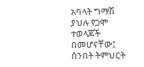አባላት ግማሽ ያህሉ የጋሞ ተወላጆች በመሆናቸው፤ ሰንበት ትምህርት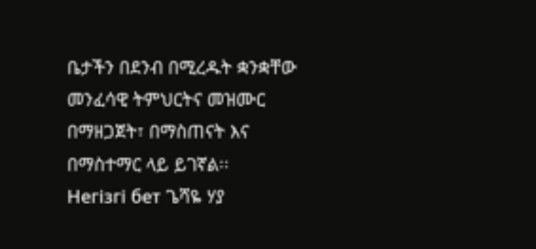ቤታችን በደንብ በሚረዱት ቋንቋቸው መንፈሳዊ ትምህርትና መዝሙር በማዘጋጀት፣ በማስጠናት እና በማስተማር ላይ ይገኛል፡፡
Негізгі бет ጌሻዬ ሃያ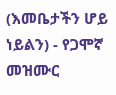(እመቤታችን ሆይ ነይልን) - የጋሞኛ መዝሙር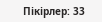Пікірлер: 33